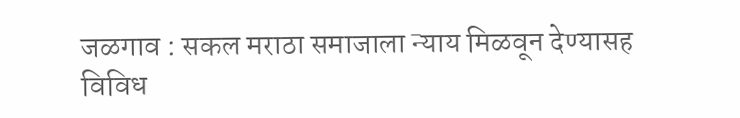जळगाव : सकल मराठा समाजाला न्याय मिळवून देण्यासह विविध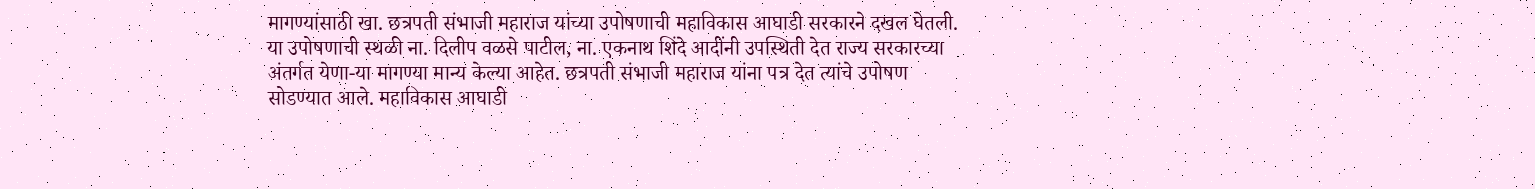मागण्यांसाठी खा. छत्रपती संभाजी महाराज यांच्या उपोषणाची महाविकास आघाडी सरकारने दखल घेतली.
या उपोषणाची स्थळी ना. दिलीप वळसे पाटील, ना. एकनाथ शिंदे आदींनी उपस्थिती देत राज्य सरकारच्या अंतर्गत येणा-या मागण्या मान्य केल्या आहेत. छत्रपती संभाजी महाराज यांना पत्र देत त्यांचे उपोषण सोडण्यात आले. महाविकास आघाडी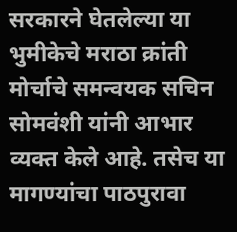सरकारने घेतलेल्या या भुमीकेचे मराठा क्रांती मोर्चाचे समन्वयक सचिन सोमवंशी यांनी आभार व्यक्त केले आहे. तसेच या मागण्यांचा पाठपुरावा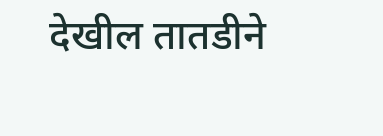देखील तातडीने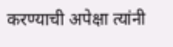करण्याची अपेक्षा त्यांनी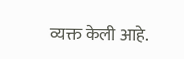व्यक्त केली आहे.